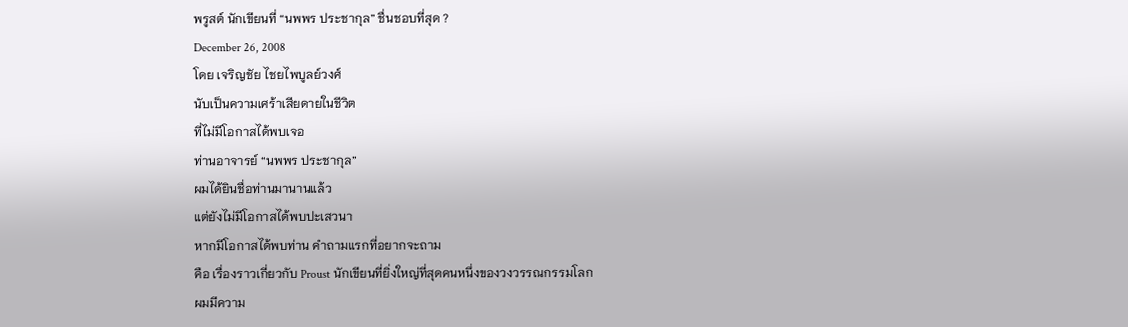พรูสต์ นักเขียนที่ “นพพร ประชากุล” ชื่นชอบที่สุด ?
December 26, 2008
โดย เจริญชัย ไชยไพบูลย์วงศ์
นับเป็นความเศร้าเสียดายในชีวิต
ที่ไม่มีโอกาสได้พบเจอ
ท่านอาจารย์ “นพพร ประชากุล”
ผมได้ยินชื่อท่านมานานแล้ว
แต่ยังไม่มีโอกาสได้พบปะเสวนา
หากมีโอกาสได้พบท่าน คำถามแรกที่อยากจะถาม
คือ เรื่องราวเกี่ยวกับ Proust นักเขียนที่ยิ่งใหญ่ที่สุดคนหนึ่งของวงวรรณกรรมโลก
ผมมีความ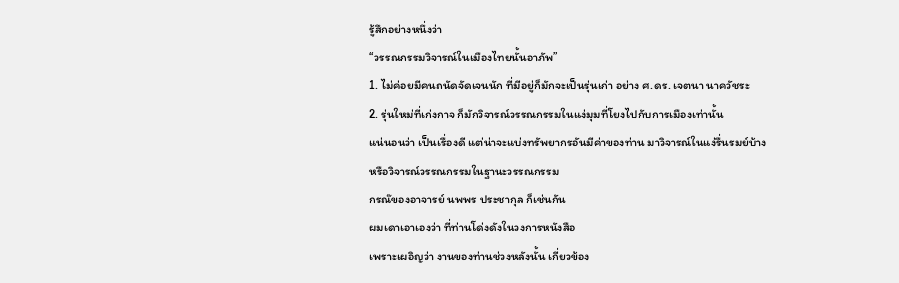รู้สึกอย่างหนึ่งว่า
“วรรณกรรมวิจารณ์ในเมืองไทยนั้นอาภัพ”
1. ไม่ค่อยมีคนถนัดจัดเจนนัก ที่มีอยู่ก็มักจะเป็นรุ่นเก่า อย่าง ศ.ดร. เจตนา นาควัชระ
2. รุ่นใหม่ที่เก่งกาจ ก็มักวิจารณ์วรรณกรรมในแง่มุมที่โยงไปกับการเมืองเท่านั้น
แน่นอนว่า เป็นเรื่องดี แต่น่าจะแบ่งทรัพยากรอันมีค่าของท่าน มาวิจารณ์ในแง่รื่นรมย์บ้าง
หรือวิจารณ์วรรณกรรมในฐานะวรรณกรรม
กรณ๊ของอาจารย์ นพพร ประชากุล ก็เช่นกัน
ผมเดาเอาเองว่า ที่ท่านโด่งดังในวงการหนังสือ
เพราะเผอิญว่า งานของท่านช่วงหลังนั้น เกี่ยวข้อง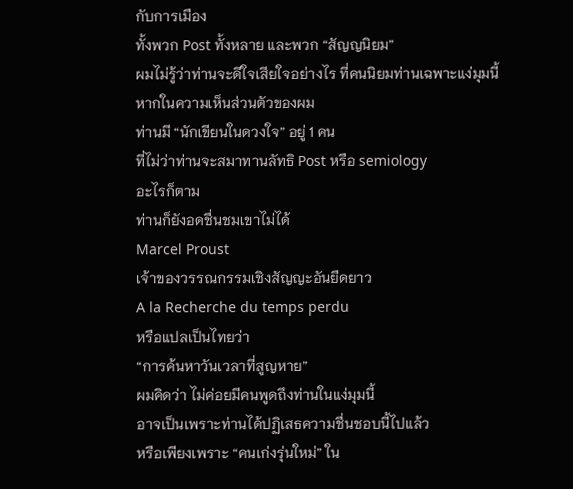กับการเมือง
ทั้งพวก Post ทั้งหลาย และพวก “สัญญนิยม”
ผมไม่รู้ว่าท่านจะดีใจเสียใจอย่างไร ที่คนนิยมท่านเฉพาะแง่มุมนี้
หากในความเห็นส่วนตัวของผม
ท่านมี “นักเขียนในดวงใจ” อยู่ 1 คน
ที่ไม่ว่าท่านจะสมาทานลัทธิ Post หรือ semiology
อะไรก็ตาม
ท่านก็ยังอดชื่นชมเขาไม่ได้
Marcel Proust
เจ้าของวรรณกรรมเชิงสัญญะอันยืดยาว
A la Recherche du temps perdu
หรือแปลเป็นไทยว่า
“การค้นหาวันเวลาที่สูญหาย”
ผมคิดว่า ไม่ค่อยมีคนพูดถึงท่านในแง่มุมนี้
อาจเป็นเพราะท่านได้ปฏิเสธความชื่นชอบนี้ไปแล้ว
หรือเพียงเพราะ “คนเก่งรุ่นใหม่” ใน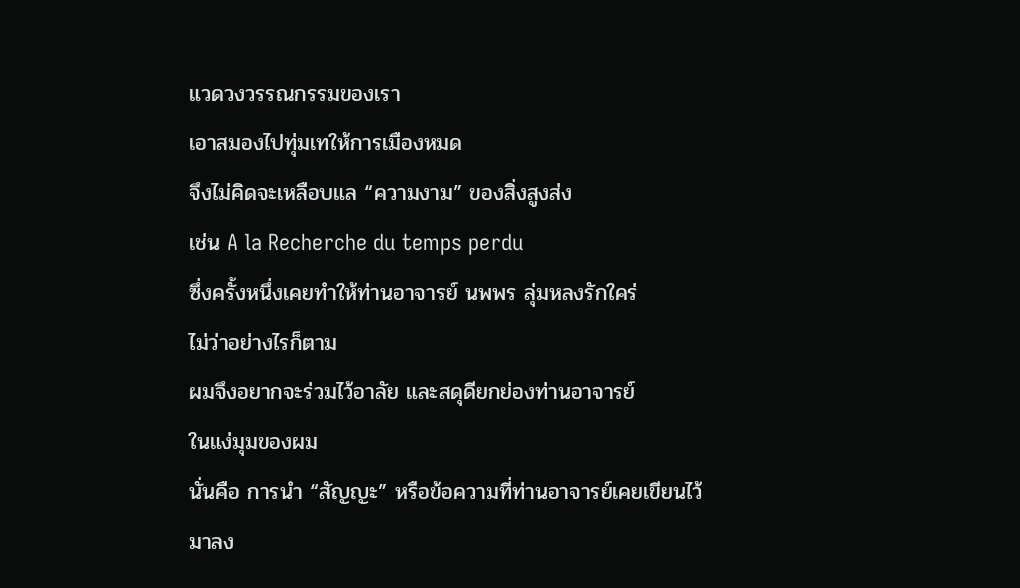แวดวงวรรณกรรมของเรา
เอาสมองไปทุ่มเทให้การเมืองหมด
จึงไม่คิดจะเหลือบแล “ความงาม” ของสิ่งสูงส่ง
เช่น A la Recherche du temps perdu
ซึ่งครั้งหนึ่งเคยทำให้ท่านอาจารย์ นพพร ลุ่มหลงรักใคร่
ไม่ว่าอย่างไรก็ตาม
ผมจึงอยากจะร่วมไว้อาลัย และสดุดียกย่องท่านอาจารย์
ในแง่มุมของผม
นั่นคือ การนำ “สัญญะ” หรือข้อความที่ท่านอาจารย์เคยเขียนไว้
มาลง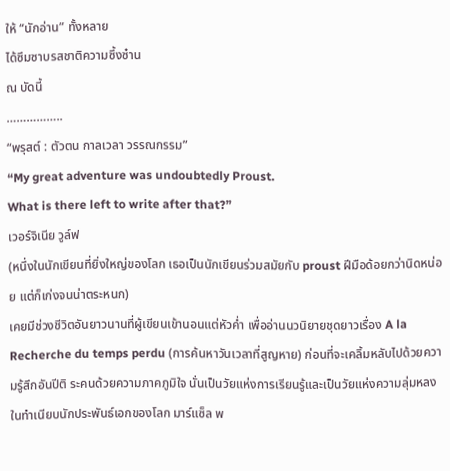ให้ “นักอ่าน” ทั้งหลาย
ได้ซึมซาบรสชาติความซึ้งซ๋าน
ณ บัดนี้
……………..
“พรุสต์ : ตัวตน กาลเวลา วรรณกรรม”
“My great adventure was undoubtedly Proust.
What is there left to write after that?”
เวอร์จิเนีย วูล์ฟ
(หนึ่งในนักเขียนที่ยิ่งใหญ่ของโลก เธอเป็นนักเขียนร่วมสมัยกับ proust ฝีมือด้อยกว่านิดหน่อย แต่ก็เก่งจนน่าตระหนก)
เคยมีช่วงชีวิตอันยาวนานที่ผู้เขียนเข้านอนแต่หัวค่ำ เพื่ออ่านนวนิยายชุดยาวเรื่อง A la Recherche du temps perdu (การค้นหาวันเวลาที่สูญหาย) ก่อนที่จะเคลิ้มหลับไปด้วยความรู้สึกอันปีติ ระคนด้วยความภาคภูมิใจ นั่นเป็นวัยแห่งการเรียนรู้และเป็นวัยแห่งความลุ่มหลง
ในทำเนียบนักประพันธ์เอกของโลก มาร์แซ็ล พ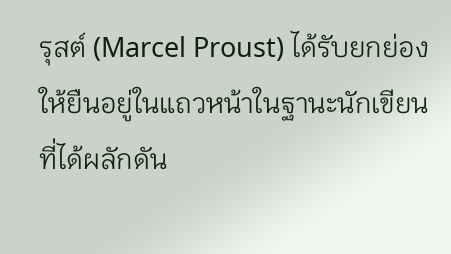รุสต์ (Marcel Proust) ได้รับยกย่องให้ยืนอยู่ในแถวหน้าในฐานะนักเขียนที่ได้ผลักดัน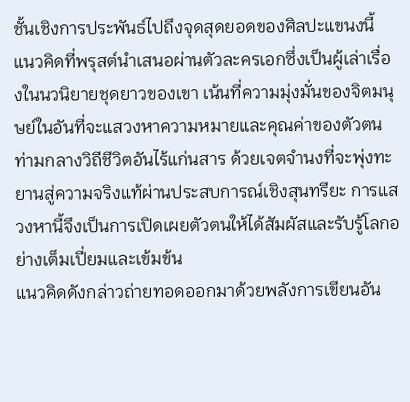ชั้นเชิงการประพันธ์ไปถึงจุดสุดยอดของศิลปะแขนงนี้ แนวคิดที่พรุสต์นำเสนอผ่านตัวละครเอกซึ่งเป็นผู้เล่าเรื่องในนวนิยายชุดยาวของเขา เน้นที่ความมุ่งมั่นของจิตมนุษย์ในอันที่จะแสวงหาความหมายและคุณค่าของตัวตนท่ามกลางวิถีชีวิตอันไร้แก่นสาร ด้วยเจตจำนงที่จะพุ่งทะยานสู่ความจริงแท้ผ่านประสบการณ์เชิงสุนทรียะ การแสวงหานี้จึงเป็นการเปิดเผยตัวตนให้ได้สัมผัสและรับรู้โลกอย่างเต็มเปี่ยมและเข้มข้น
แนวคิดดังกล่าวถ่ายทอดออกมาด้วยพลังการเขียนอัน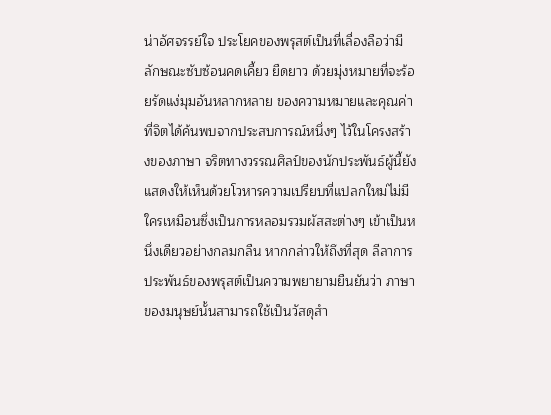น่าอัศจรรย์ใจ ประโยคของพรุสต์เป็นที่เลื่องลือว่ามีลักษณะซับซ้อนคดเคี้ยว ยืดยาว ด้วยมุ่งหมายที่จะร้อยรัดแง่มุมอันหลากหลาย ของความหมายและคุณค่าที่จิตได้ค้นพบจากประสบการณ์หนึ่งๆ ไว้ในโครงสร้างของภาษา จริตทางวรรณศิลป์ของนักประพันธ์ผู้นี้ยังแสดงให้เห็นด้วยโวหารความเปรียบที่แปลกใหม่ไม่มีใครเหมือนซึ่งเป็นการหลอมรวมผัสสะต่างๆ เข้าเป็นหนึ่งเดียวอย่างกลมกลืน หากกล่าวให้ถึงที่สุด ลีลาการประพันธ์ของพรุสต์เป็นความพยายามยืนยันว่า ภาษาของมนุษย์นั้นสามารถใช้เป็นวัสดุสำ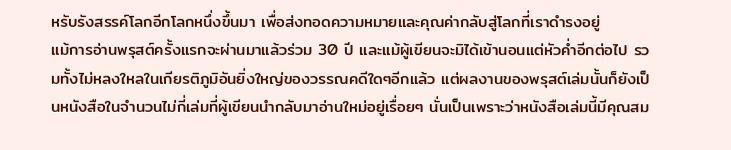หรับรังสรรค์โลกอีกโลกหนึ่งขึ้นมา เพื่อส่งทอดความหมายและคุณค่ากลับสู่โลกที่เราดำรงอยู่
แม้การอ่านพรุสต์ครั้งแรกจะผ่านมาแล้วร่วม 30 ปี และแม้ผู้เขียนจะมิได้เข้านอนแต่หัวค่ำอีกต่อไป รวมทั้งไม่หลงใหลในเกียรติภูมิอันยิ่งใหญ่ของวรรณคดีใดๆอีกแล้ว แต่ผลงานของพรุสต์เล่มนั้นก็ยังเป็นหนังสือในจำนวนไม่กี่เล่มที่ผู้เขียนนำกลับมาอ่านใหม่อยู่เรื่อยๆ นั่นเป็นเพราะว่าหนังสือเล่มนี้มีคุณสม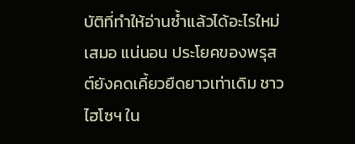บัติที่ทำให้อ่านซ้ำแล้วได้อะไรใหม่เสมอ แน่นอน ประโยคของพรุสต์ยังคดเคี้ยวยืดยาวเท่าเดิม ชาวไฮโซฯ ใน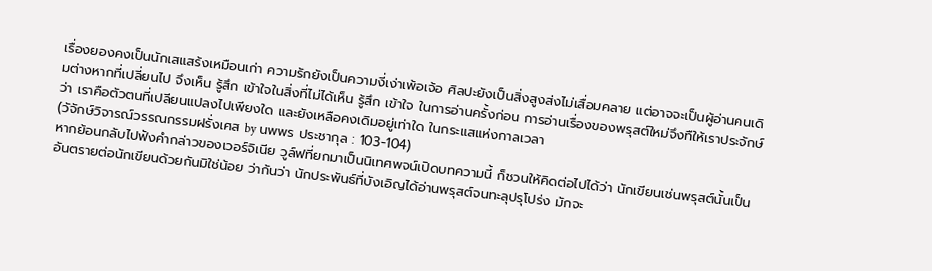เรื่องยองคงเป็นนักเสแสร้งเหมือนเก่า ความรักยังเป็นความงี่เง่าเพ้อเจ้อ ศิลปะยังเป็นสิ่งสูงส่งไม่เสื่อมคลาย แต่อาจจะเป็นผู้อ่านคนเดิมต่างหากที่เปลี่ยนไป จึงเห็น รู้สึก เข้าใจในสิ่งที่ไม่ได้เห็น รู้สึก เข้าใจ ในการอ่านครั้งก่อน การอ่านเรื่องของพรุสต์ใหม่จึงทืให้เราประจักษ์ว่า เราคือตัวตนที่เปลียนแปลงไปเพียงใด และยังเหลือคงเดิมอยู่เท่าใด ในกระแสแห่งกาลเวลา
(วัจักษ์วิจารณ์วรรณกรรมฝรั่งเศส by นพพร ประชากุล : 103-104)
หากย้อนกลับไปฟังคำกล่าวของเวอร์จิเนีย วูล์ฟที่ยกมาเป็นนิเทศพจน์เปิดบทความนี้ ก็ชวนให้คิดต่อไปได้ว่า นักเขียนเช่นพรุสต์นั้นเป็นอันตรายต่อนักเขียนด้วยกันมิใช่น้อย ว่ากันว่า นักประพันธ์ที่บังเอิญได้อ่านพรุสต์จนทะลุปรุโปร่ง มักจะ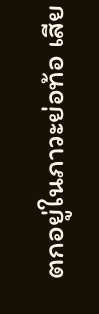ตกอยู่ในภาวะย่อท้อ เสีย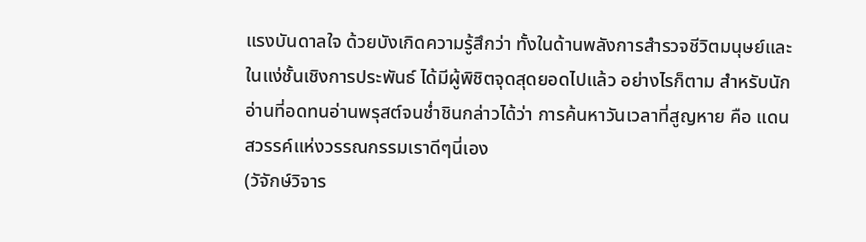แรงบันดาลใจ ด้วยบังเกิดความรู้สึกว่า ทั้งในด้านพลังการสำรวจชีวิตมนุษย์และในแง่ชั้นเชิงการประพันธ์ ได้มีผู้พิชิตจุดสุดยอดไปแล้ว อย่างไรก็ตาม สำหรับนักอ่านที่อดทนอ่านพรุสต์จนช่ำชินกล่าวได้ว่า การค้นหาวันเวลาที่สูญหาย คือ แดนสวรรค์แห่งวรรณกรรมเราดีๆนี่เอง
(วัจักษ์วิจาร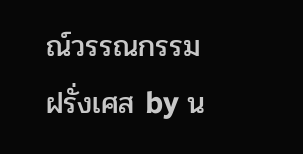ณ์วรรณกรรมฝรั่งเศส by น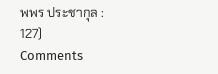พพร ประชากุล : 127)
Comments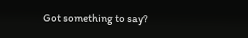Got something to say?